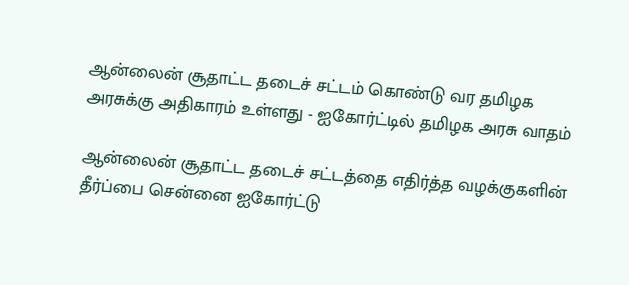ஆன்லைன் சூதாட்ட தடைச் சட்டம் கொண்டு வர தமிழக அரசுக்கு அதிகாரம் உள்ளது - ஐகோர்ட்டில் தமிழக அரசு வாதம்

ஆன்லைன் சூதாட்ட தடைச் சட்டத்தை எதிர்த்த வழக்குகளின் தீர்ப்பை சென்னை ஐகோர்ட்டு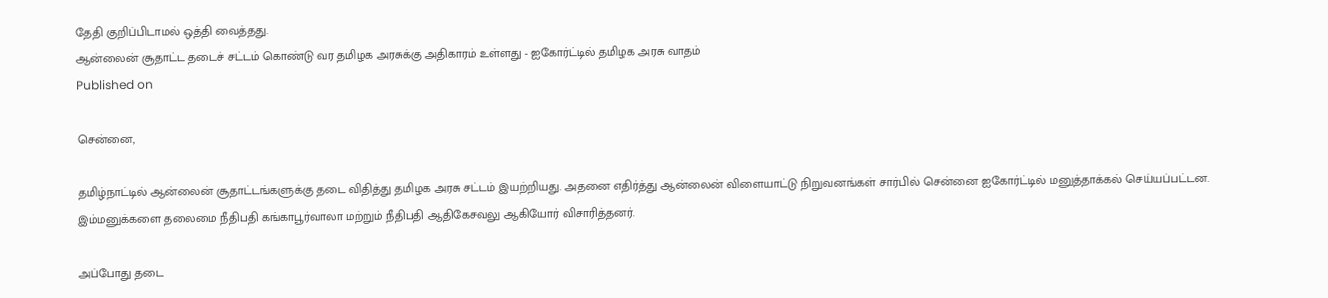தேதி குறிப்பிடாமல் ஒத்தி வைத்தது.
ஆன்லைன் சூதாட்ட தடைச் சட்டம் கொண்டு வர தமிழக அரசுக்கு அதிகாரம் உள்ளது - ஐகோர்ட்டில் தமிழக அரசு வாதம்
Published on

சென்னை,

தமிழ்நாட்டில் ஆன்லைன் சூதாட்டங்களுக்கு தடை விதித்து தமிழக அரசு சட்டம் இயற்றியது. அதனை எதிர்த்து ஆன்லைன் விளையாட்டு நிறுவனங்கள் சார்பில் சென்னை ஐகோர்ட்டில் மனுத்தாக்கல் செய்யப்பட்டன. இம்மனுக்களை தலைமை நீதிபதி கங்காபூர்வாலா மற்றும் நீதிபதி ஆதிகேசவலு ஆகியோர் விசாரித்தனர்.

அப்போது தடை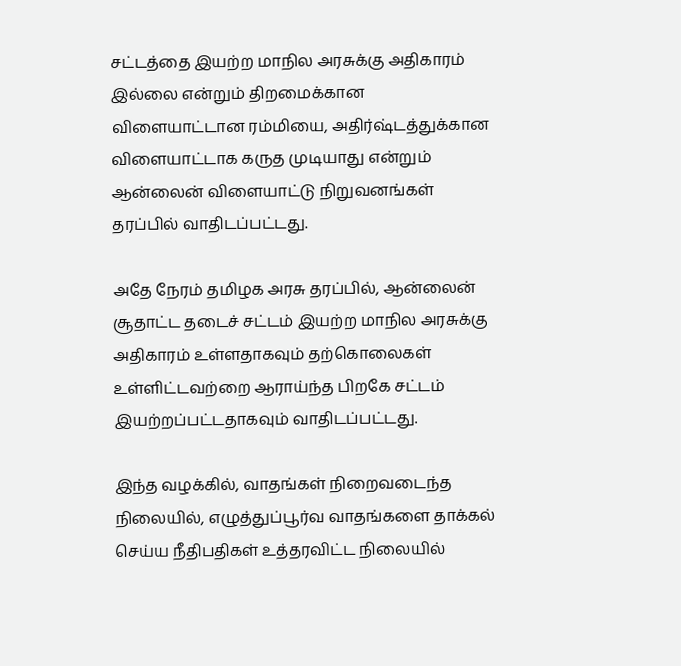சட்டத்தை இயற்ற மாநில அரசுக்கு அதிகாரம் இல்லை என்றும் திறமைக்கான விளையாட்டான ரம்மியை, அதிர்ஷ்டத்துக்கான விளையாட்டாக கருத முடியாது என்றும் ஆன்லைன் விளையாட்டு நிறுவனங்கள் தரப்பில் வாதிடப்பட்டது.

அதே நேரம் தமிழக அரசு தரப்பில், ஆன்லைன் சூதாட்ட தடைச் சட்டம் இயற்ற மாநில அரசுக்கு அதிகாரம் உள்ளதாகவும் தற்கொலைகள் உள்ளிட்டவற்றை ஆராய்ந்த பிறகே சட்டம் இயற்றப்பட்டதாகவும் வாதிடப்பட்டது.

இந்த வழக்கில், வாதங்கள் நிறைவடைந்த நிலையில், எழுத்துப்பூர்வ வாதங்களை தாக்கல் செய்ய நீதிபதிகள் உத்தரவிட்ட நிலையில்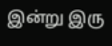இன்று இரு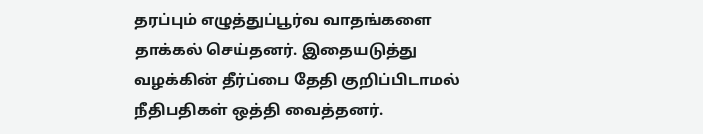தரப்பும் எழுத்துப்பூர்வ வாதங்களை தாக்கல் செய்தனர். இதையடுத்து வழக்கின் தீர்ப்பை தேதி குறிப்பிடாமல் நீதிபதிகள் ஒத்தி வைத்தனர்.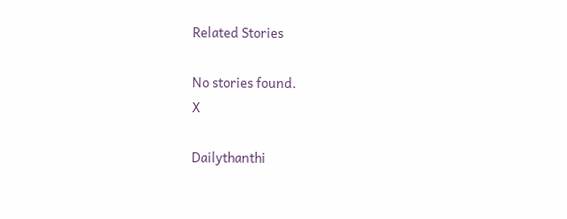Related Stories

No stories found.
X

Dailythanthi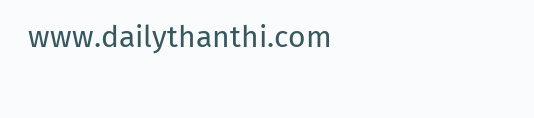www.dailythanthi.com